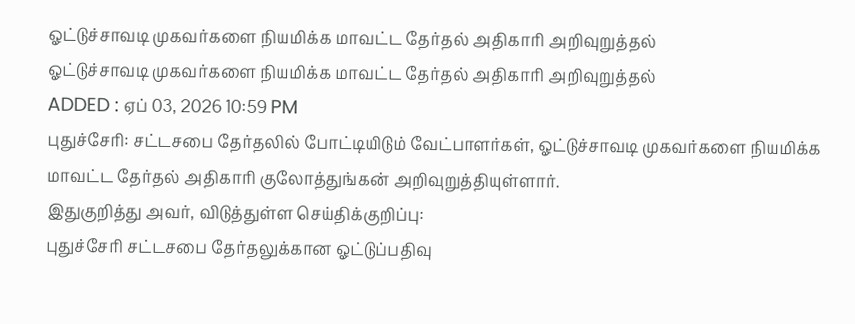ஓட்டுச்சாவடி முகவர்களை நியமிக்க மாவட்ட தேர்தல் அதிகாரி அறிவுறுத்தல்
ஓட்டுச்சாவடி முகவர்களை நியமிக்க மாவட்ட தேர்தல் அதிகாரி அறிவுறுத்தல்
ADDED : ஏப் 03, 2026 10:59 PM
புதுச்சேரி: சட்டசபை தேர்தலில் போட்டியிடும் வேட்பாளர்கள், ஓட்டுச்சாவடி முகவர்களை நியமிக்க மாவட்ட தேர்தல் அதிகாரி குலோத்துங்கன் அறிவுறுத்தியுள்ளார்.
இதுகுறித்து அவர், விடுத்துள்ள செய்திக்குறிப்பு:
புதுச்சேரி சட்டசபை தேர்தலுக்கான ஓட்டுப்பதிவு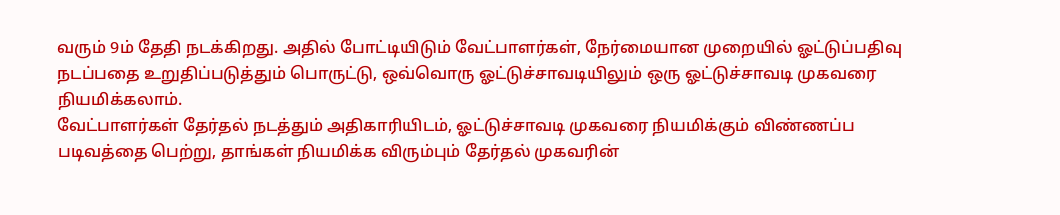வரும் 9ம் தேதி நடக்கிறது. அதில் போட்டியிடும் வேட்பாளர்கள், நேர்மையான முறையில் ஓட்டுப்பதிவு நடப்பதை உறுதிப்படுத்தும் பொருட்டு, ஒவ்வொரு ஓட்டுச்சாவடியிலும் ஒரு ஓட்டுச்சாவடி முகவரை நியமிக்கலாம்.
வேட்பாளர்கள் தேர்தல் நடத்தும் அதிகாரியிடம், ஓட்டுச்சாவடி முகவரை நியமிக்கும் விண்ணப்ப படிவத்தை பெற்று, தாங்கள் நியமிக்க விரும்பும் தேர்தல் முகவரின்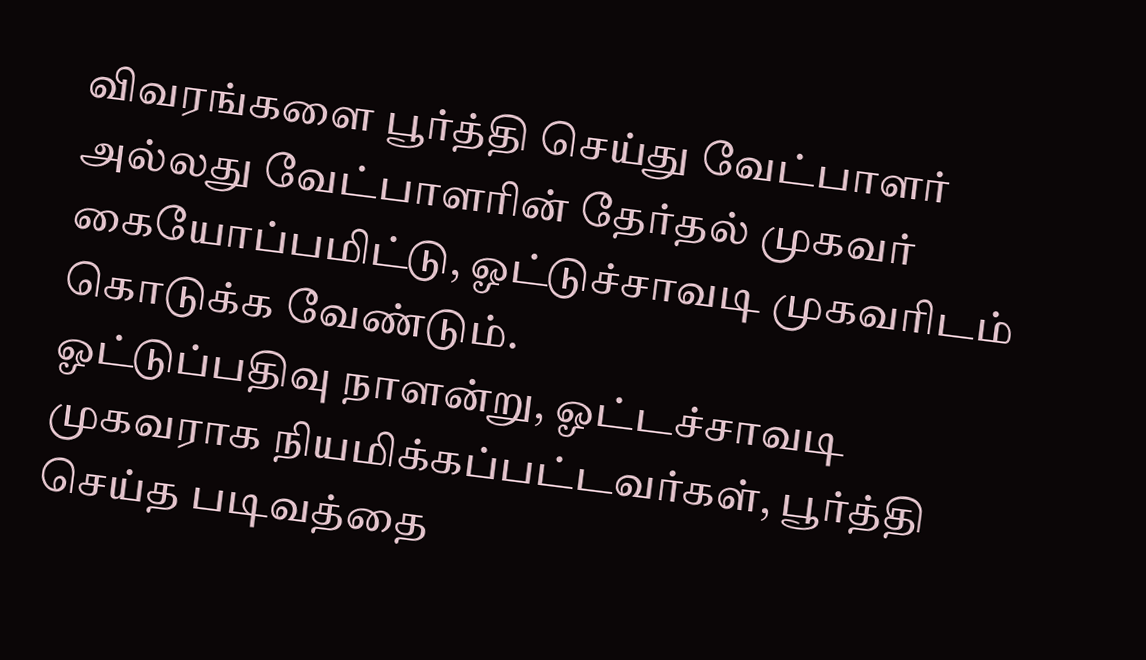விவரங்களை பூர்த்தி செய்து வேட்பாளர் அல்லது வேட்பாளரின் தேர்தல் முகவர் கையோப்பமிட்டு, ஓட்டுச்சாவடி முகவரிடம் கொடுக்க வேண்டும்.
ஓட்டுப்பதிவு நாளன்று, ஓட்டச்சாவடி முகவராக நியமிக்கப்பட்டவர்கள், பூர்த்தி செய்த படிவத்தை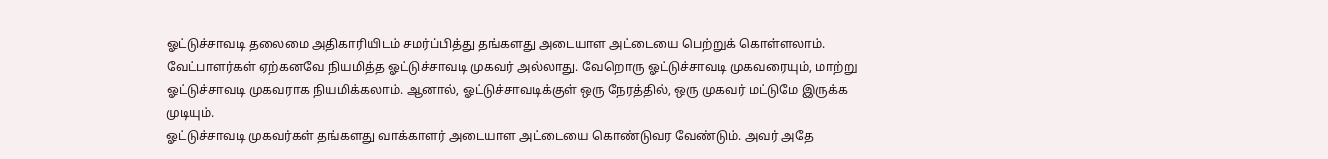ஓட்டுச்சாவடி தலைமை அதிகாரியிடம் சமர்ப்பித்து தங்களது அடையாள அட்டையை பெற்றுக் கொள்ளலாம்.
வேட்பாளர்கள் ஏற்கனவே நியமித்த ஓட்டுச்சாவடி முகவர் அல்லாது. வேறொரு ஓட்டுச்சாவடி முகவரையும், மாற்று ஓட்டுச்சாவடி முகவராக நியமிக்கலாம். ஆனால், ஓட்டுச்சாவடிக்குள் ஒரு நேரத்தில், ஒரு முகவர் மட்டுமே இருக்க முடியும்.
ஓட்டுச்சாவடி முகவர்கள் தங்களது வாக்காளர் அடையாள அட்டையை கொண்டுவர வேண்டும். அவர் அதே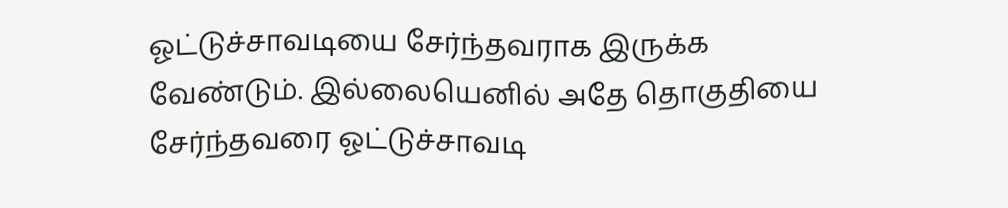ஓட்டுச்சாவடியை சேர்ந்தவராக இருக்க வேண்டும். இல்லையெனில் அதே தொகுதியை சேர்ந்தவரை ஓட்டுச்சாவடி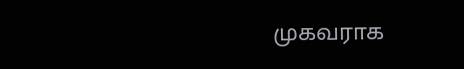முகவராக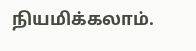நியமிக்கலாம்.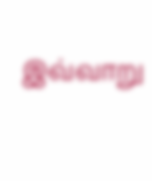இவ்வாறு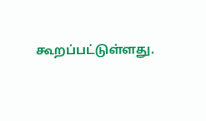கூறப்பட்டுள்ளது.